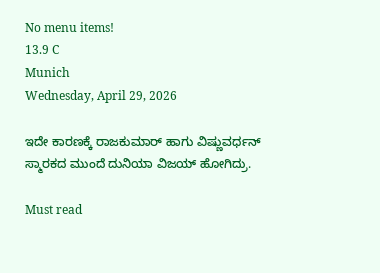No menu items!
13.9 C
Munich
Wednesday, April 29, 2026

ಇದೇ ಕಾರಣಕ್ಕೆ ರಾಜಕುಮಾರ್ ಹಾಗು ವಿಷ್ಣುವರ್ಧನ್ ಸ್ಮಾರಕದ ಮುಂದೆ ದುನಿಯಾ ವಿಜಯ್ ಹೋಗಿದ್ರು.

Must read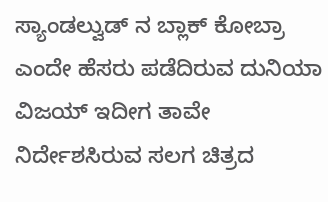ಸ್ಯಾಂಡಲ್ವುಡ್ ನ ಬ್ಲಾಕ್ ಕೋಬ್ರಾ ಎಂದೇ ಹೆಸರು ಪಡೆದಿರುವ ದುನಿಯಾ ವಿಜಯ್ ಇದೀಗ ತಾವೇ ನಿರ್ದೇಶಸಿರುವ ಸಲಗ ಚಿತ್ರದ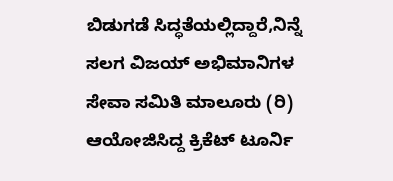ಬಿಡುಗಡೆ ಸಿದ್ಧತೆಯಲ್ಲಿದ್ದಾರೆ,ನಿನ್ನೆ ಸಲಗ ವಿಜಯ್ ಅಭಿಮಾನಿಗಳ‌ ಸೇವಾ ಸಮಿತಿ ಮಾಲೂರು (ರಿ) ಆಯೋಜಿಸಿದ್ದ ಕ್ರಿಕೆಟ್ ಟೂರ್ನಿ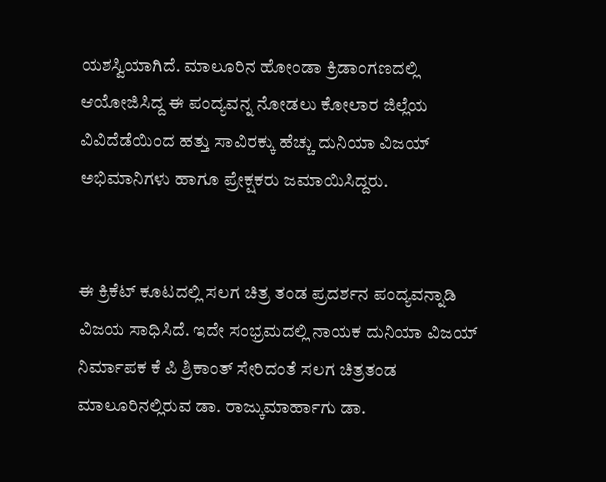ಯಶಸ್ವಿಯಾಗಿದೆ. ಮಾಲೂರಿನ ಹೋಂಡಾ‌ ಕ್ರಿಡಾಂಗಣದಲ್ಲಿ ಆಯೋಜಿಸಿದ್ದ ಈ ಪಂದ್ಯವನ್ನ ನೋಡಲು ಕೋಲಾರ ಜಿಲ್ಲೆಯ ವಿವಿದೆಡೆಯಿಂದ ಹತ್ತು ಸಾವಿರಕ್ಕು ಹೆಚ್ಚು ದುನಿಯಾ ವಿಜಯ್ ಅಭಿಮಾನಿಗಳು ಹಾಗೂ ಪ್ರೇಕ್ಷಕರು ಜಮಾಯಿಸಿದ್ದರು.


ಈ ಕ್ರಿಕೆಟ್ ಕೂಟದಲ್ಲಿ ಸಲಗ ಚಿತ್ರ ತಂಡ ಪ್ರದರ್ಶನ ಪಂದ್ಯವನ್ನಾಡಿ ವಿಜಯ ಸಾಧಿಸಿದೆ. ಇದೇ ಸಂಭ್ರಮದಲ್ಲಿ ನಾಯಕ ದುನಿಯಾ ವಿಜಯ್ ನಿರ್ಮಾಪಕ ಕೆ ಪಿ ಶ್ರಿಕಾಂತ್ ಸೇರಿದಂತೆ ಸಲಗ ಚಿತ್ರತಂಡ ಮಾಲೂರಿನಲ್ಲಿರುವ ಡಾ. ರಾಜ್ಕುಮಾರ್ಹಾಗು ಡಾ.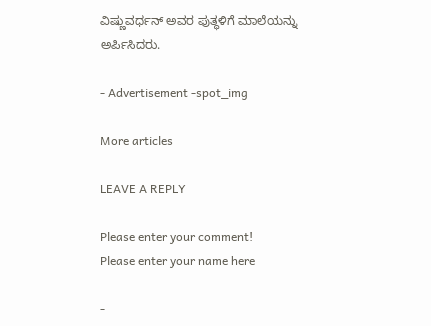ವಿಷ್ಣುವರ್ಧನ್ ಅವರ ಪುತ್ಥಳಿಗೆ ಮಾಲೆಯನ್ನು ಅರ್ಪಿಸಿದರು.

- Advertisement -spot_img

More articles

LEAVE A REPLY

Please enter your comment!
Please enter your name here

-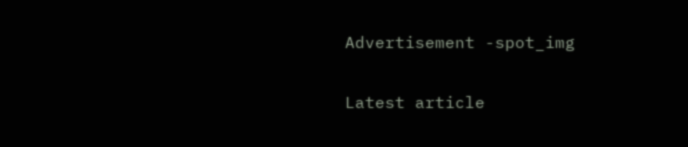Advertisement -spot_img

Latest article